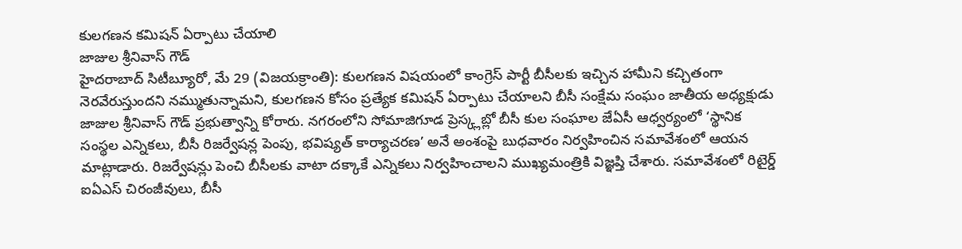కులగణన కమిషన్ ఏర్పాటు చేయాలి
జాజుల శ్రీనివాస్ గౌడ్
హైదరాబాద్ సిటీబ్యూరో, మే 29 (విజయక్రాంతి): కులగణన విషయంలో కాంగ్రెస్ పార్టీ బీసీలకు ఇచ్చిన హామీని కచ్చితంగా నెరవేరుస్తుందని నమ్ముతున్నామని, కులగణన కోసం ప్రత్యేక కమిషన్ ఏర్పాటు చేయాలని బీసీ సంక్షేమ సంఘం జాతీయ అధ్యక్షుడు జాజుల శ్రీనివాస్ గౌడ్ ప్రభుత్వాన్ని కోరారు. నగరంలోని సోమాజిగూడ ప్రెస్క్లబ్లో బీసీ కుల సంఘాల జేఏసీ ఆధ్వర్యంలో ‘స్థానిక సంస్థల ఎన్నికలు, బీసీ రిజర్వేషన్ల పెంపు, భవిష్యత్ కార్యాచరణ’ అనే అంశంపై బుధవారం నిర్వహించిన సమావేశంలో ఆయన మాట్లాడారు. రిజర్వేషన్లు పెంచి బీసీలకు వాటా దక్కాకే ఎన్నికలు నిర్వహించాలని ముఖ్యమంత్రికి విజ్ఞప్తి చేశారు. సమావేశంలో రిటైర్డ్ ఐఏఎస్ చిరంజీవులు, బీసీ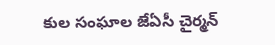కుల సంఘాల జేఏసీ చైర్మన్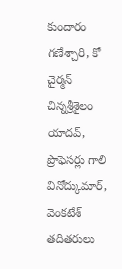కుందారం గణేశ్చారి, కో చైర్మన్ చిన్నశ్రీశైలం యాదవ్, ప్రొఫెసర్లు గాలి వినోద్కుమార్, వెంకటేశ్ తదితరులు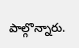పాల్గొన్నారు.